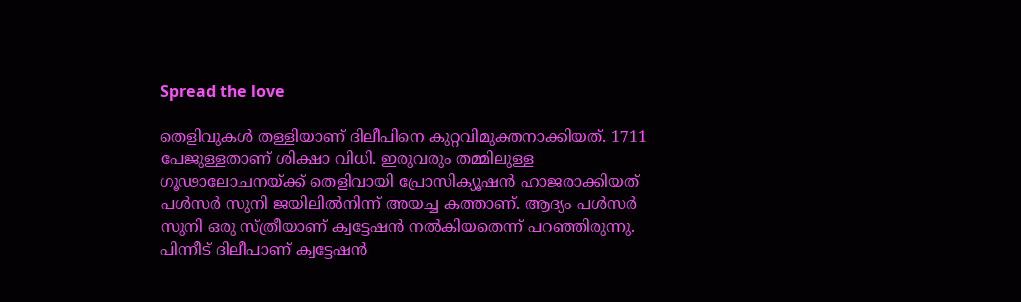Spread the love

തെളിവുകൾ തള്ളിയാണ്‌ ദിലീപിനെ കുറ്റവിമുക്തനാക്കിയത്‌. 1711 പേജുള്ളതാണ്‌ ശിക്ഷാ വിധി. ഇരുവരും തമ്മിലുള്ള ഗൂഢാലോചനയ്ക്ക് തെളിവായി പ്രോസിക്യൂഷൻ ഹാജരാക്കിയത്‌ പൾസർ സുനി ജയിലിൽനിന്ന്‌ അയച്ച കത്താണ്‌. ആദ്യം പൾസർ സുനി ഒരു സ്‌ത്രീയാണ്‌ ക്വട്ടേഷൻ നൽകിയതെന്ന്‌ പറഞ്ഞിരുന്നു. പിന്നീട്‌ ദിലീപാണ്‌ ക്വട്ടേഷൻ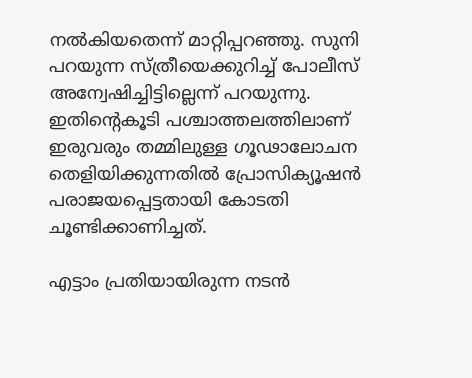നൽകിയതെന്ന്‌ മാറ്റിപ്പറഞ്ഞു. സുനി പറയുന്ന സ്ത്രീയെക്കുറിച്ച്‌ പോലീസ്‌ അന്വേഷിച്ചിട്ടില്ലെന്ന്‌ പറയുന്നു. ഇതിന്റെകൂടി പശ്ചാത്തലത്തിലാണ്‌ ഇരുവരും തമ്മിലുള്ള ഗൂഢാലോചന തെളിയിക്കുന്നതിൽ പ്രോസിക്യൂഷൻ പരാജയപ്പെട്ടതായി കോടതി ചൂണ്ടിക്കാണിച്ചത്.

എട്ടാം പ്രതിയായിരുന്ന നടൻ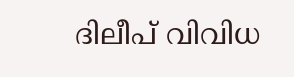ദിലീപ് വിവിധ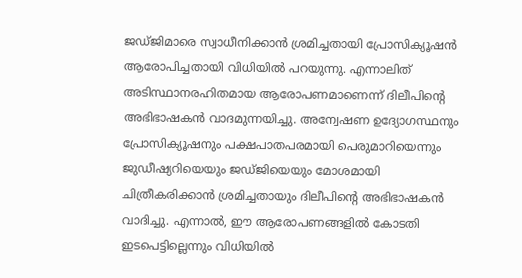ജഡ്ജിമാരെ സ്വാധീനിക്കാൻ ശ്രമിച്ചതായി പ്രോസിക്യൂഷൻ ആരോപിച്ചതായി വിധിയിൽ പറയുന്നു. എന്നാലിത് അടിസ്ഥാനരഹിതമായ ആരോപണമാണെന്ന് ദിലീപിന്റെ അഭിഭാഷകൻ വാദമുന്നയിച്ചു. അന്വേഷണ ഉദ്യോഗസ്ഥനും പ്രോസിക്യൂഷനും പക്ഷപാതപരമായി പെരുമാറിയെന്നും ജുഡീഷ്യറിയെയും ജഡ്ജിയെയും മോശമായി ചിത്രീകരിക്കാൻ ശ്രമിച്ചതായും ദിലീപിന്റെ അഭിഭാഷകൻ വാദിച്ചു. എന്നാൽ, ഈ ആരോപണങ്ങളിൽ കോടതി ഇടപെട്ടില്ലെന്നും വിധിയിൽ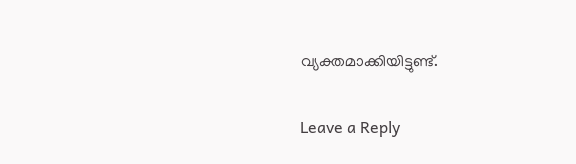വ്യക്തമാക്കിയിട്ടുണ്ട്.

Leave a Reply